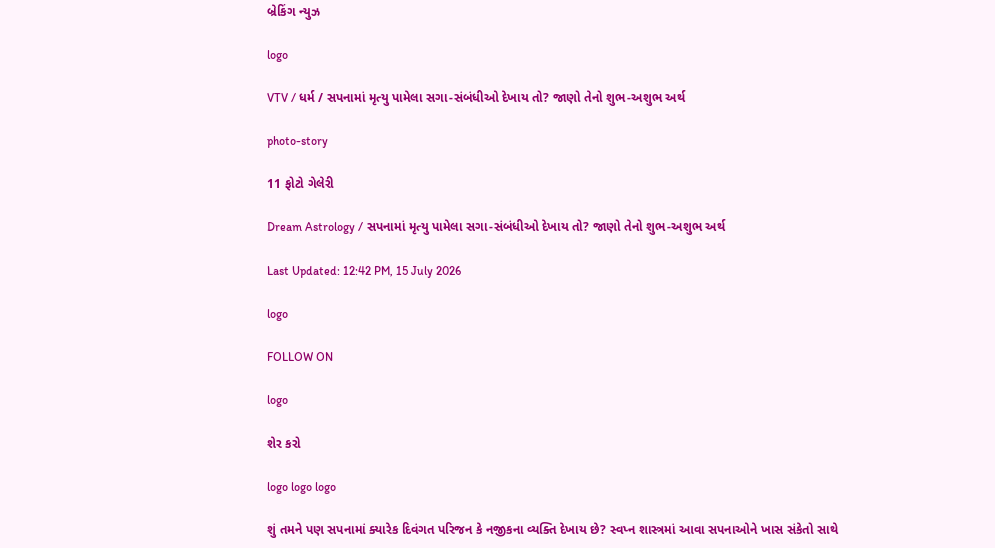બ્રેકિંગ ન્યુઝ

logo

VTV / ધર્મ / સપનામાં મૃત્યુ પામેલા સગા-સંબંધીઓ દેખાય તો? જાણો તેનો શુભ-અશુભ અર્થ

photo-story

11 ફોટો ગેલેરી

Dream Astrology / સપનામાં મૃત્યુ પામેલા સગા-સંબંધીઓ દેખાય તો? જાણો તેનો શુભ-અશુભ અર્થ

Last Updated: 12:42 PM, 15 July 2026

logo

FOLLOW ON

logo

શેર કરો

logo logo logo

શું તમને પણ સપનામાં ક્યારેક દિવંગત પરિજન કે નજીકના વ્યક્તિ દેખાય છે? સ્વપ્ન શાસ્ત્રમાં આવા સપનાઓને ખાસ સંકેતો સાથે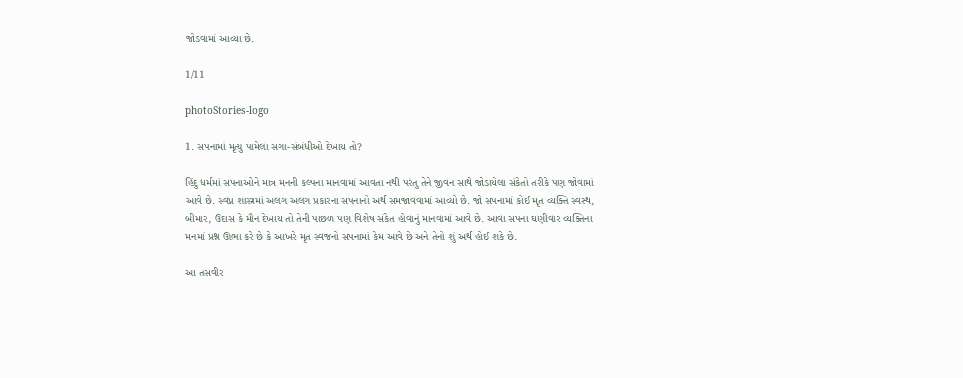જોડવામાં આવ્યા છે.

1/11

photoStories-logo

1. સપનામાં મૃત્યુ પામેલા સગા-સંબંધીઓ દેખાય તો?

હિંદુ ધર્મમાં સપનાઓને માત્ર મનની કલ્પના માનવામાં આવતા નથી પરંતુ તેને જીવન સાથે જોડાયેલા સંકેતો તરીકે પણ જોવામાં આવે છે. સ્વપ્ન શાસ્ત્રમાં અલગ અલગ પ્રકારના સપનાનો અર્થ સમજાવવામાં આવ્યો છે. જો સપનામાં કોઈ મૃત વ્યક્તિ સ્વસ્થ, બીમાર, ઉદાસ કે મૌન દેખાય તો તેની પાછળ પણ વિશેષ સંકેત હોવાનું માનવામાં આવે છે. આવા સપના ઘણીવાર વ્યક્તિના મનમાં પ્રશ્ન ઊભા કરે છે કે આખરે મૃત સ્વજનો સપનામાં કેમ આવે છે અને તેનો શું અર્થ હોઈ શકે છે.

આ તસવીર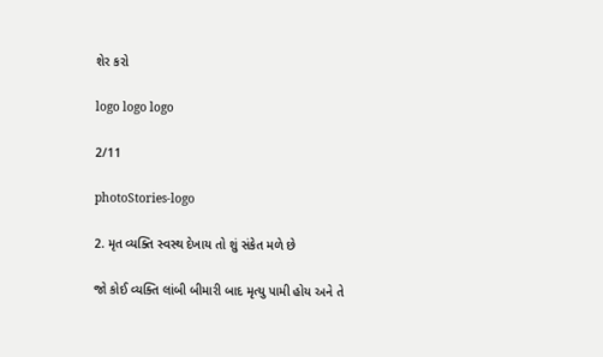શેર કરો

logo logo logo

2/11

photoStories-logo

2. મૃત વ્યક્તિ સ્વસ્થ દેખાય તો શું સંકેત મળે છે

જો કોઈ વ્યક્તિ લાંબી બીમારી બાદ મૃત્યુ પામી હોય અને તે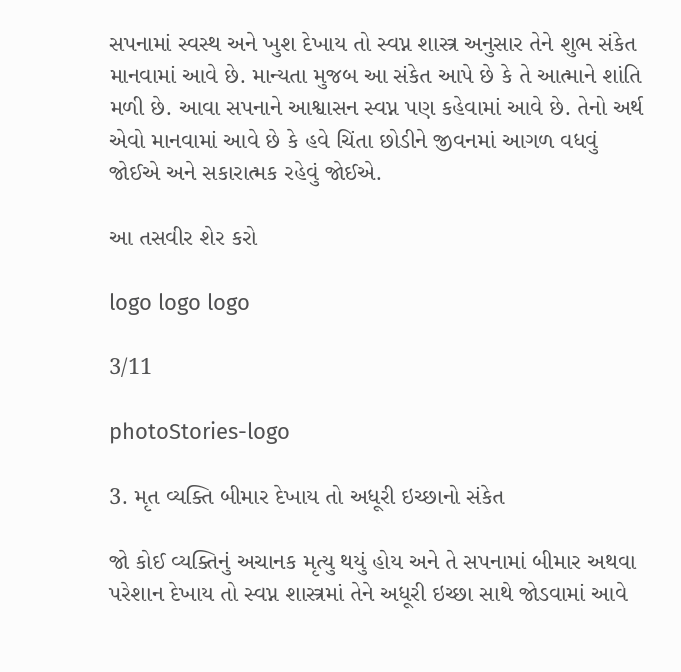સપનામાં સ્વસ્થ અને ખુશ દેખાય તો સ્વપ્ન શાસ્ત્ર અનુસાર તેને શુભ સંકેત માનવામાં આવે છે. માન્યતા મુજબ આ સંકેત આપે છે કે તે આત્માને શાંતિ મળી છે. આવા સપનાને આશ્વાસન સ્વપ્ન પણ કહેવામાં આવે છે. તેનો અર્થ એવો માનવામાં આવે છે કે હવે ચિંતા છોડીને જીવનમાં આગળ વધવું જોઈએ અને સકારાત્મક રહેવું જોઈએ.

આ તસવીર શેર કરો

logo logo logo

3/11

photoStories-logo

3. મૃત વ્યક્તિ બીમાર દેખાય તો અધૂરી ઇચ્છાનો સંકેત

જો કોઈ વ્યક્તિનું અચાનક મૃત્યુ થયું હોય અને તે સપનામાં બીમાર અથવા પરેશાન દેખાય તો સ્વપ્ન શાસ્ત્રમાં તેને અધૂરી ઇચ્છા સાથે જોડવામાં આવે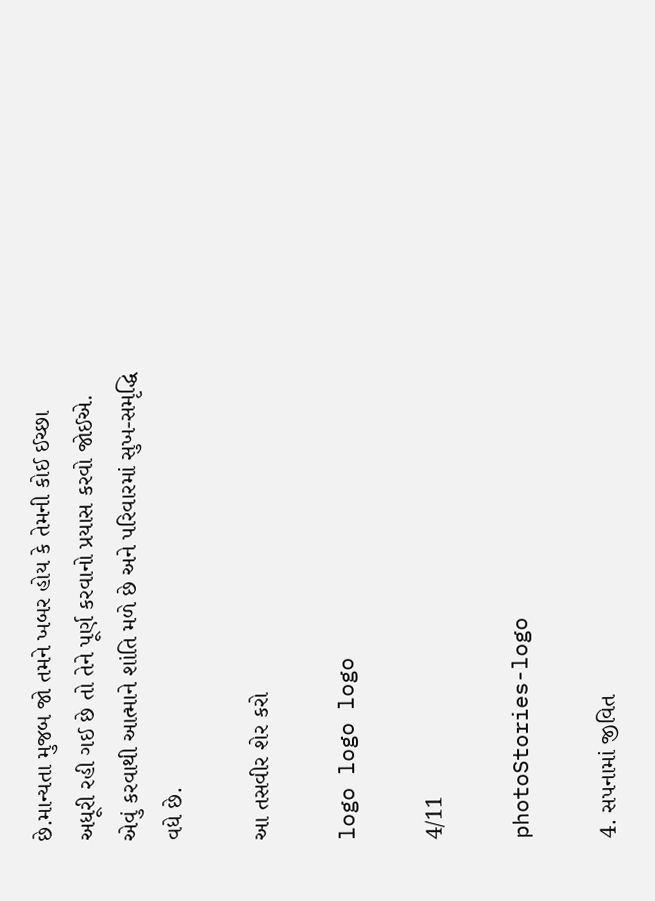છે.માન્યતા મુજબ જો તમને ખબર હોય કે તેમની કોઈ ઈચ્છા અધૂરી રહી ગઈ છે તો તેને પૂર્ણ કરવાનો પ્રયાસ કરવો જોઈએ. એવું કરવાથી આત્માને શાંતિ મળે છે અને પરિવારમાં સુખ-સમૃદ્ધિ વધે છે.

આ તસવીર શેર કરો

logo logo logo

4/11

photoStories-logo

4. સપનામાં જીવિત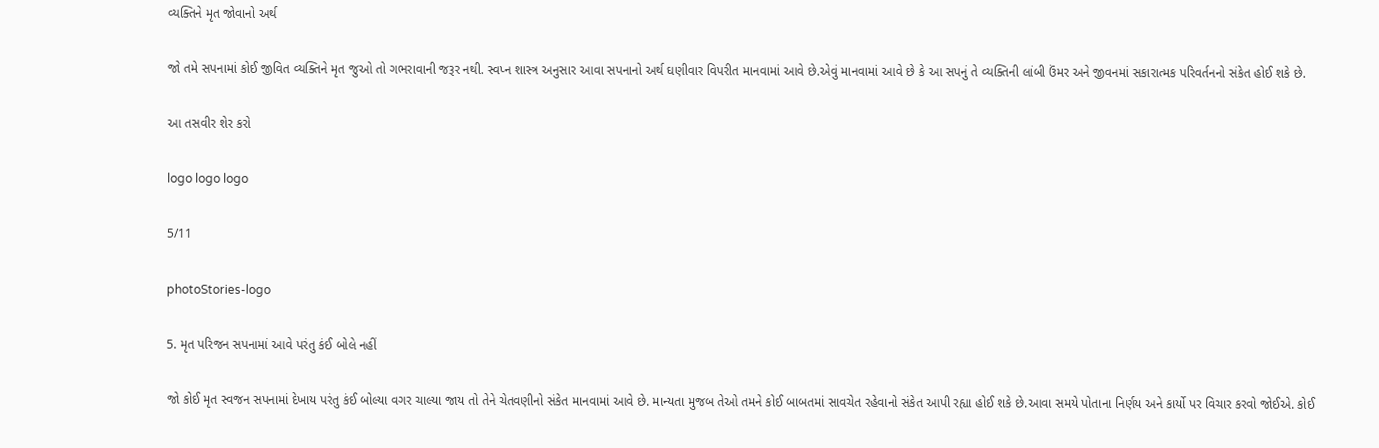વ્યક્તિને મૃત જોવાનો અર્થ

જો તમે સપનામાં કોઈ જીવિત વ્યક્તિને મૃત જુઓ તો ગભરાવાની જરૂર નથી. સ્વપ્ન શાસ્ત્ર અનુસાર આવા સપનાનો અર્થ ઘણીવાર વિપરીત માનવામાં આવે છે.એવું માનવામાં આવે છે કે આ સપનું તે વ્યક્તિની લાંબી ઉંમર અને જીવનમાં સકારાત્મક પરિવર્તનનો સંકેત હોઈ શકે છે.

આ તસવીર શેર કરો

logo logo logo

5/11

photoStories-logo

5. મૃત પરિજન સપનામાં આવે પરંતુ કંઈ બોલે નહીં

જો કોઈ મૃત સ્વજન સપનામાં દેખાય પરંતુ કંઈ બોલ્યા વગર ચાલ્યા જાય તો તેને ચેતવણીનો સંકેત માનવામાં આવે છે. માન્યતા મુજબ તેઓ તમને કોઈ બાબતમાં સાવચેત રહેવાનો સંકેત આપી રહ્યા હોઈ શકે છે.આવા સમયે પોતાના નિર્ણય અને કાર્યો પર વિચાર કરવો જોઈએ. કોઈ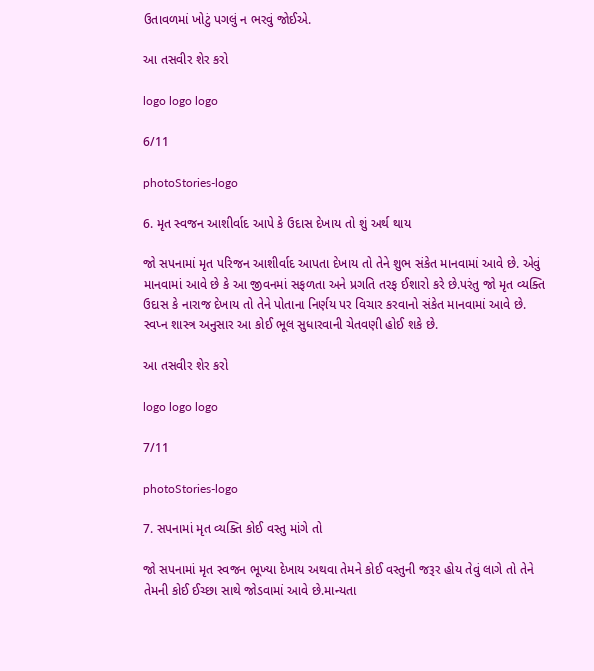ઉતાવળમાં ખોટું પગલું ન ભરવું જોઈએ.

આ તસવીર શેર કરો

logo logo logo

6/11

photoStories-logo

6. મૃત સ્વજન આશીર્વાદ આપે કે ઉદાસ દેખાય તો શું અર્થ થાય

જો સપનામાં મૃત પરિજન આશીર્વાદ આપતા દેખાય તો તેને શુભ સંકેત માનવામાં આવે છે. એવું માનવામાં આવે છે કે આ જીવનમાં સફળતા અને પ્રગતિ તરફ ઈશારો કરે છે.પરંતુ જો મૃત વ્યક્તિ ઉદાસ કે નારાજ દેખાય તો તેને પોતાના નિર્ણય પર વિચાર કરવાનો સંકેત માનવામાં આવે છે. સ્વપ્ન શાસ્ત્ર અનુસાર આ કોઈ ભૂલ સુધારવાની ચેતવણી હોઈ શકે છે.

આ તસવીર શેર કરો

logo logo logo

7/11

photoStories-logo

7. સપનામાં મૃત વ્યક્તિ કોઈ વસ્તુ માંગે તો

જો સપનામાં મૃત સ્વજન ભૂખ્યા દેખાય અથવા તેમને કોઈ વસ્તુની જરૂર હોય તેવું લાગે તો તેને તેમની કોઈ ઈચ્છા સાથે જોડવામાં આવે છે.માન્યતા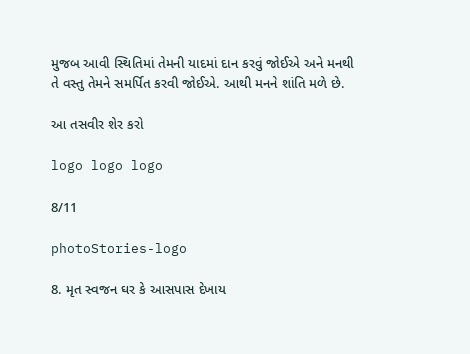મુજબ આવી સ્થિતિમાં તેમની યાદમાં દાન કરવું જોઈએ અને મનથી તે વસ્તુ તેમને સમર્પિત કરવી જોઈએ. આથી મનને શાંતિ મળે છે.

આ તસવીર શેર કરો

logo logo logo

8/11

photoStories-logo

8. મૃત સ્વજન ઘર કે આસપાસ દેખાય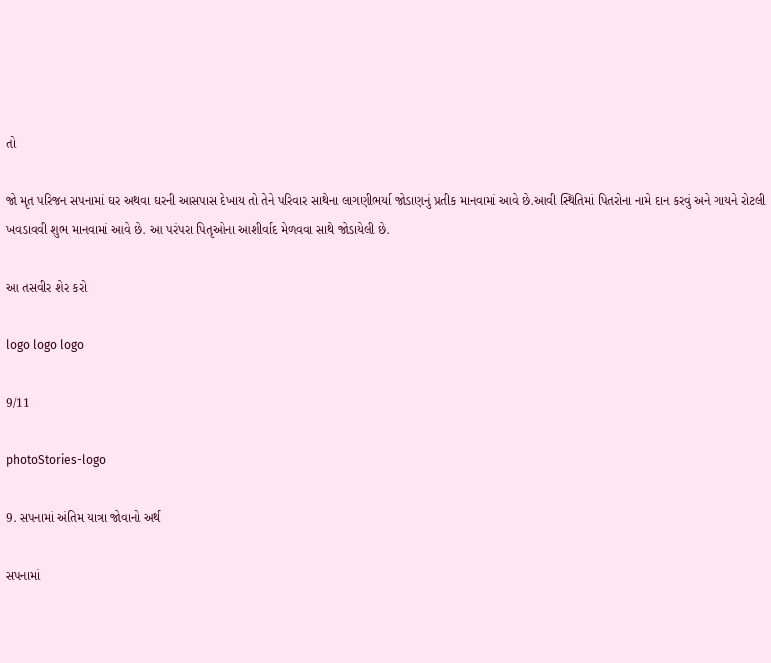તો

જો મૃત પરિજન સપનામાં ઘર અથવા ઘરની આસપાસ દેખાય તો તેને પરિવાર સાથેના લાગણીભર્યા જોડાણનું પ્રતીક માનવામાં આવે છે.આવી સ્થિતિમાં પિતરોના નામે દાન કરવું અને ગાયને રોટલી ખવડાવવી શુભ માનવામાં આવે છે. આ પરંપરા પિતૃઓના આશીર્વાદ મેળવવા સાથે જોડાયેલી છે.

આ તસવીર શેર કરો

logo logo logo

9/11

photoStories-logo

9. સપનામાં અંતિમ યાત્રા જોવાનો અર્થ

સપનામાં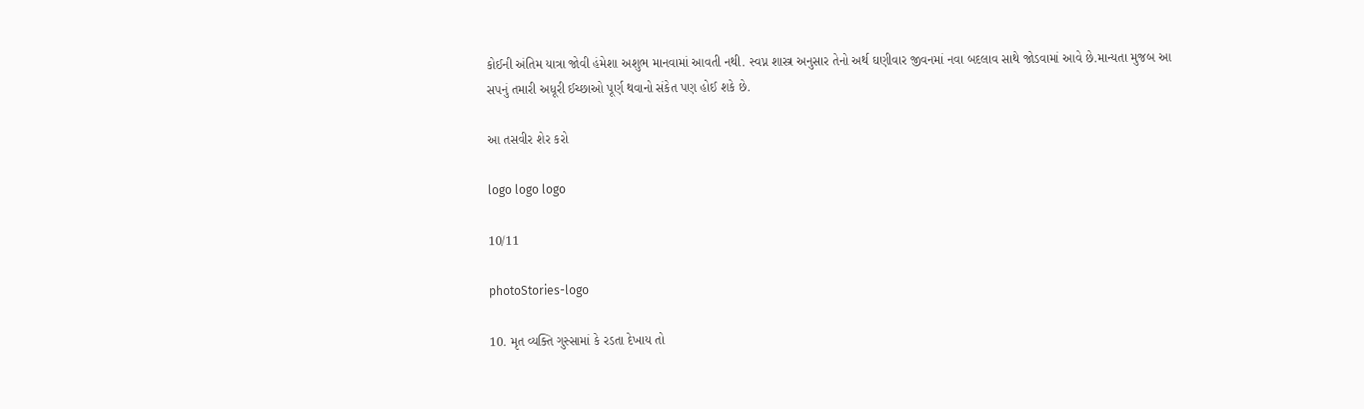કોઈની અંતિમ યાત્રા જોવી હંમેશા અશુભ માનવામાં આવતી નથી. સ્વપ્ન શાસ્ત્ર અનુસાર તેનો અર્થ ઘણીવાર જીવનમાં નવા બદલાવ સાથે જોડવામાં આવે છે.માન્યતા મુજબ આ સપનું તમારી અધૂરી ઈચ્છાઓ પૂર્ણ થવાનો સંકેત પણ હોઈ શકે છે.

આ તસવીર શેર કરો

logo logo logo

10/11

photoStories-logo

10. મૃત વ્યક્તિ ગુસ્સામાં કે રડતા દેખાય તો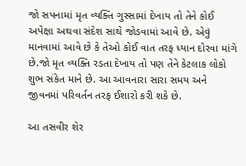જો સપનામાં મૃત વ્યક્તિ ગુસ્સામાં દેખાય તો તેને કોઈ અપેક્ષા અથવા સંદેશ સાથે જોડવામાં આવે છે. એવું માનવામાં આવે છે કે તેઓ કોઈ વાત તરફ ધ્યાન દોરવા માંગે છે.જો મૃત વ્યક્તિ રડતા દેખાય તો પણ તેને કેટલાક લોકો શુભ સંકેત માને છે. આ આવનારા સારા સમય અને જીવનમાં પરિવર્તન તરફ ઈશારો કરી શકે છે.

આ તસવીર શેર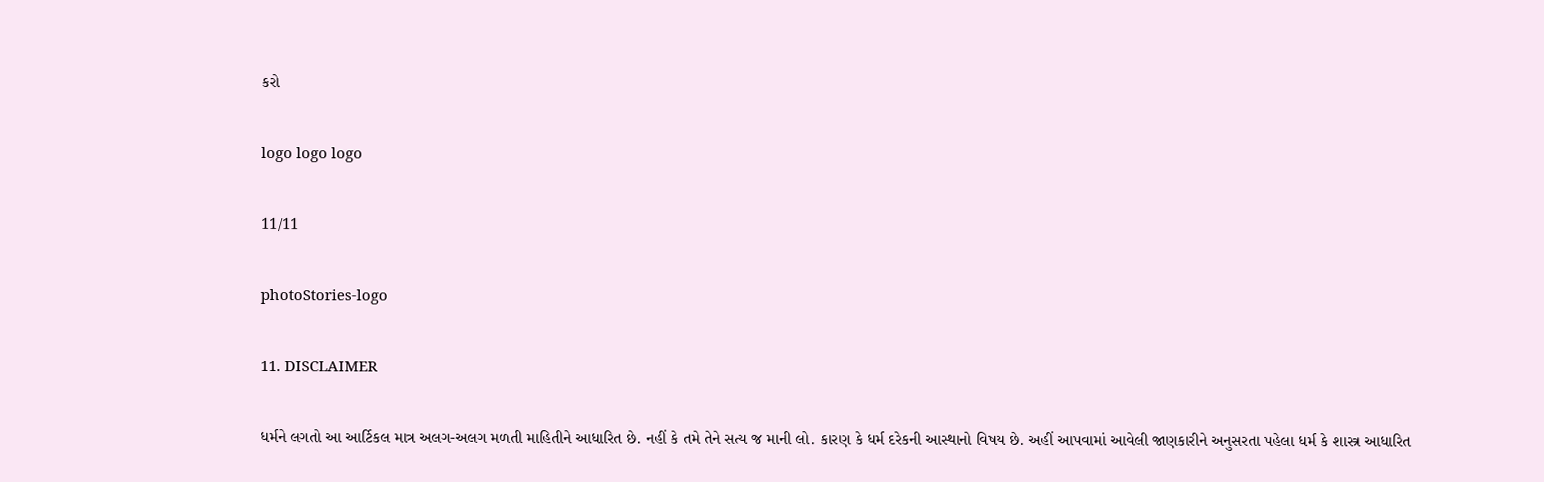કરો

logo logo logo

11/11

photoStories-logo

11. DISCLAIMER

ધર્મને લગતો આ આર્ટિકલ માત્ર અલગ-અલગ મળતી માહિતીને આધારિત છે. નહીં કે તમે તેને સત્ય જ માની લો. કારણ કે ધર્મ દરેકની આસ્થાનો વિષય છે. અહીં આપવામાં આવેલી જાણકારીને અનુસરતા પહેલા ધર્મ કે શાસ્ત્ર આધારિત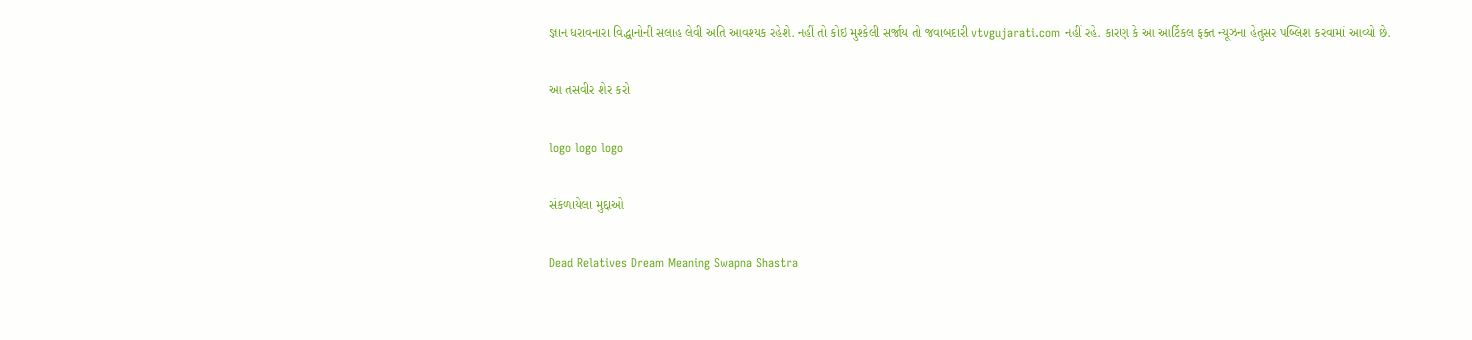જ્ઞાન ધરાવનારા વિદ્ધાનોની સલાહ લેવી અતિ આવશ્યક રહેશે. નહીં તો કોઇ મુશ્કેલી સર્જાય તો જવાબદારી vtvgujarati.com નહીં રહે. કારણ કે આ આર્ટિકલ ફક્ત ન્યૂઝના હેતુસર પબ્લિશ કરવામાં આવ્યો છે.

આ તસવીર શેર કરો

logo logo logo

સંકળાયેલા મુદ્દાઓ

Dead Relatives Dream Meaning Swapna Shastra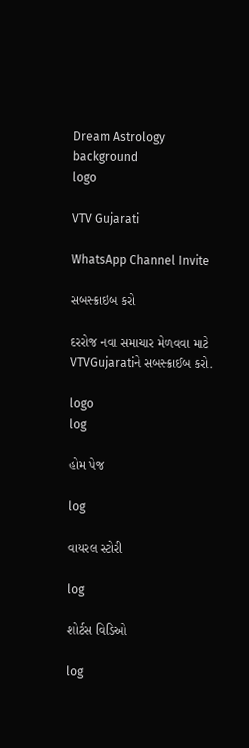Dream Astrology
background
logo

VTV Gujarati

WhatsApp Channel Invite

સબસ્ક્રાઇબ કરો

દરરોજ નવા સમાચાર મેળવવા માટે VTVGujaratiને સબસ્ક્રાઈબ કરો.

logo
log

હોમ પેજ

log

વાયરલ સ્ટોરી

log

શોર્ટસ વિડિઓ

log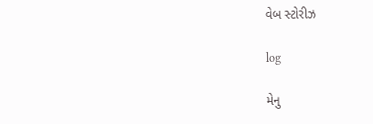વેબ સ્ટોરીઝ

log

મેનુ